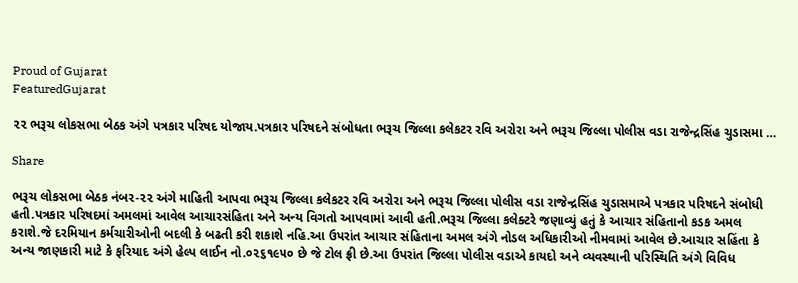Proud of Gujarat
FeaturedGujarat

૨૨ ભરૂચ લોકસભા બેઠક અંગે પત્રકાર પરિષદ યોજાય.પત્રકાર પરિષદને સંબોધતા ભરૂચ જિલ્લા કલેકટર રવિ અરોરા અને ભરૂચ જિલ્લા પોલીસ વડા રાજેન્દ્રસિંહ ચુડાસમા …

Share

ભરૂચ લોકસભા બેઠક નંબર-૨૨ અંગે માહિતી આપવા ભરૂચ જિલ્લા કલેકટર રવિ અરોરા અને ભરૂચ જિલ્લા પોલીસ વડા રાજેન્દ્રસિંહ ચુડાસમાએ પત્રકાર પરિષદને સંબોધી હતી.પત્રકાર પરિષદમાં અમલમાં આવેલ આચારસંહિતા અને અન્ય વિગતો આપવામાં આવી હતી.ભરૂચ જિલ્લા કલેક્ટરે જણાવ્યું હતું કે આચાર સંહિતાનો કડક અમલ કરાશે.જે દરમિયાન કર્મચારીઓની બદલી કે બઢતી કરી શકાશે નહિ.આ ઉપરાંત આચાર સંહિતાના અમલ અંગે નોડલ અધિકારીઓ નીમવામાં આવેલ છે.આચાર સહિંતા કે અન્ય જાણકારી માટે કે ફરિયાદ અંગે હેલ્પ લાઈન નો.૦૨૬૧૯૫૦ છે જે ટોલ ફ્રી છે.આ ઉપરાંત જિલ્લા પોલીસ વડાએ કાયદો અને વ્યવસ્થાની પરિસ્થિતિ અંગે વિવિધ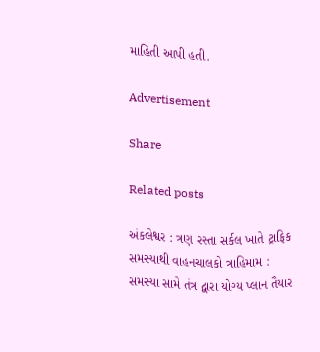માહિતી આપી હતી.

Advertisement

Share

Related posts

અંકલેશ્વર : ત્રણ રસ્તા સર્કલ ખાતે ટ્રાફિક સમસ્યાથી વાહનચાલકો ત્રાહિમામ : સમસ્યા સામે તંત્ર દ્વારા યોગ્ય પ્લાન તૈયાર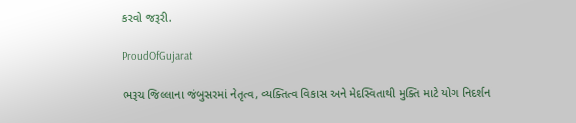કરવો જરૂરી.

ProudOfGujarat

ભરૂચ જિલ્લાના જંબુસરમાં નેતૃત્વ, વ્યક્તિત્વ વિકાસ અને મેદસ્વિતાથી મુક્તિ માટે યોગ નિદર્શન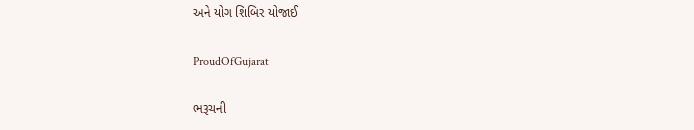અને યોગ શિબિર યોજાઈ

ProudOfGujarat

ભરૂચની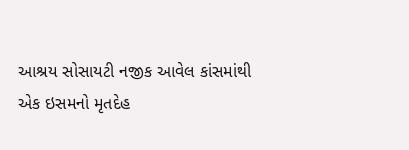આશ્રય સોસાયટી નજીક આવેલ કાંસમાંથી એક ઇસમનો મૃતદેહ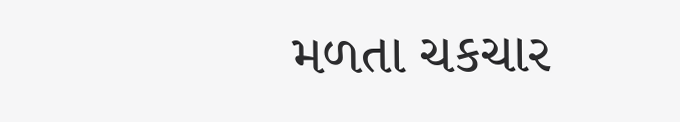મળતા ચકચાર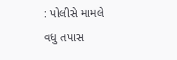: પોલીસે મામલે વધુ તપાસ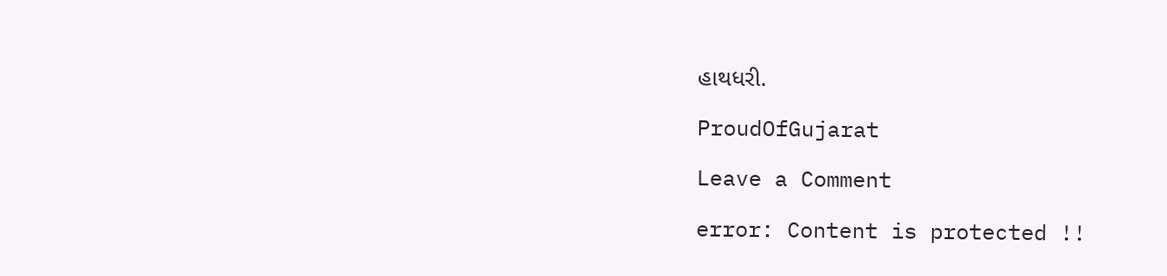હાથધરી.

ProudOfGujarat

Leave a Comment

error: Content is protected !!